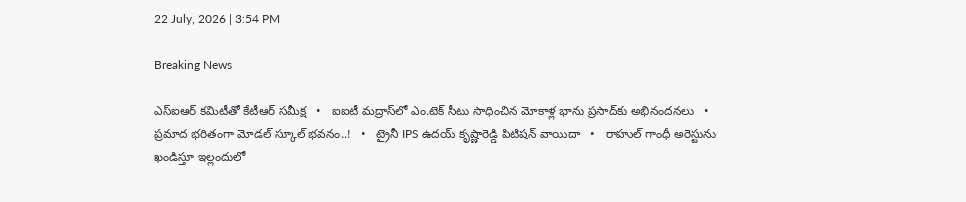22 July, 2026 | 3:54 PM

Breaking News

ఎస్‌ఐఆర్ కమిటీతో కేటీఆర్ సమీక్ష   •   ఐఐటీ మద్రాస్‌లో ఎం.టెక్ సీటు సాధించిన మోకాళ్ల భాను ప్రసాద్‌కు అభినందనలు   •   ప్రమాద భరితంగా మోడల్ స్కూల్ భవనం..!   •   ట్రైనీ IPS ఉదయ్ కృష్ణారెడ్డి పిటిషన్ వాయిదా   •   రాహుల్ గాంధీ అరెస్టును ఖండిస్తూ ఇల్లందులో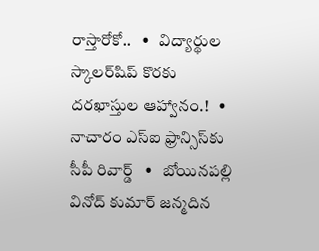రాస్తారోకో..   •   విద్యార్థుల స్కాలర్‌షిప్‌ కొరకు దరఖాస్తుల ఆహ్వానం.!   •   నాచారం ఎస్ఐ ఫ్రాన్సిస్‌కు సీపీ రివార్డ్   •   బోయినపల్లి వినోద్ కుమార్ జన్మదిన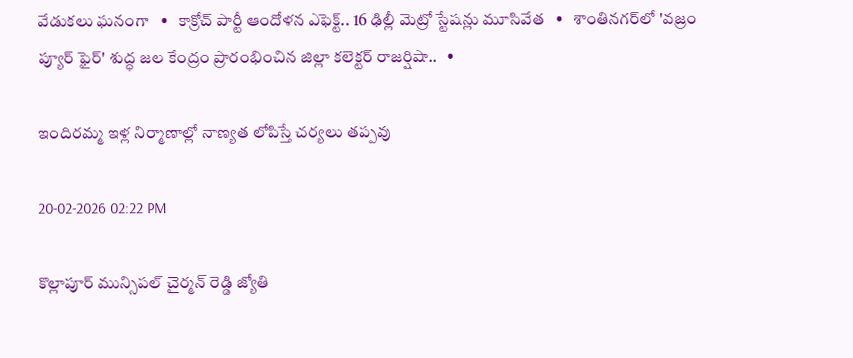వేడుకలు ఘనంగా   •   కాక్రోచ్ పార్టీ ఆందోళన ఎఫెక్ట్.. 16 ఢిల్లీ మెట్రో స్టేషన్లు మూసివేత   •   శాంతినగర్‌లో 'వజ్రం ప్యూర్ ఫైర్' శుద్ధ జల కేంద్రం ప్రారంభించిన జిల్లా కలెక్టర్ రాజర్షిషా..   •

ఇందిరమ్మ ఇళ్ల నిర్మాణాల్లో నాణ్యత లోపిస్తే చర్యలు తప్పవు

20-02-2026 02:22 PM

కొల్లాపూర్ మున్సిపల్ చైర్మన్ రెడ్డి జ్యోతి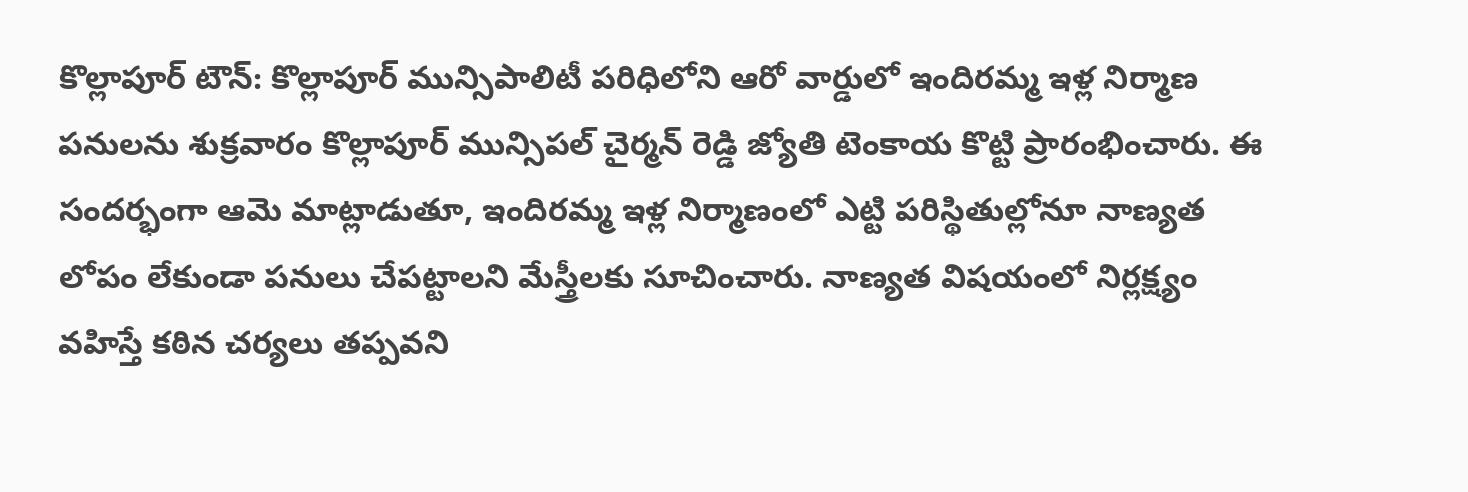కొల్లాపూర్ టౌన్: కొల్లాపూర్ మున్సిపాలిటీ పరిధిలోని ఆరో వార్డులో ఇందిరమ్మ ఇళ్ల నిర్మాణ పనులను శుక్రవారం కొల్లాపూర్ మున్సిపల్ చైర్మన్ రెడ్డి జ్యోతి టెంకాయ కొట్టి ప్రారంభించారు. ఈ సందర్భంగా ఆమె మాట్లాడుతూ, ఇందిరమ్మ ఇళ్ల నిర్మాణంలో ఎట్టి పరిస్థితుల్లోనూ నాణ్యత   లోపం లేకుండా పనులు చేపట్టాలని మేస్త్రీలకు సూచించారు. నాణ్యత విషయంలో నిర్లక్ష్యం వహిస్తే కఠిన చర్యలు తప్పవని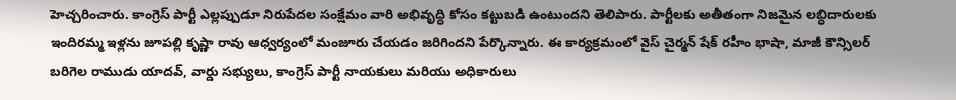హెచ్చరించారు. కాంగ్రెస్ పార్టీ ఎల్లప్పుడూ నిరుపేదల సంక్షేమం వారి అభివృద్ధి కోసం కట్టుబడి ఉంటుందని తెలిపారు. పార్టీలకు అతీతంగా నిజమైన లబ్ధిదారులకు ఇందిరమ్మ ఇళ్లను జూపల్లి కృష్ణా రావు ఆధ్వర్యంలో మంజూరు చేయడం జరిగిందని పేర్కొన్నారు. ఈ కార్యక్రమంలో వైస్ చైర్మన్ షేక్ రహీం భాషా, మాజీ కౌన్సిలర్ బరిగెల రాముడు యాదవ్, వార్డు సభ్యులు, కాంగ్రెస్ పార్టీ నాయకులు మరియు అధికారులు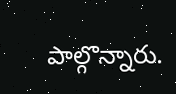పాల్గొన్నారు.